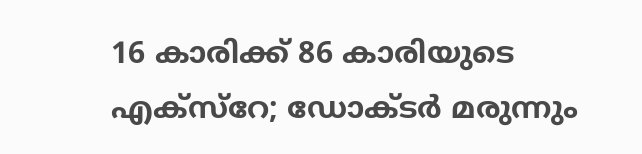16 കാരിക്ക് 86 കാരിയുടെ എക്സ്റേ; ഡോക്ടർ മരുന്നും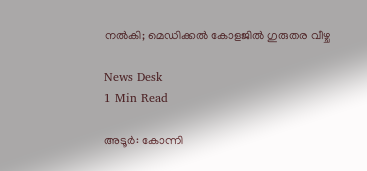നൽകി; മെഡിക്കൽ കോളജിൽ ഗുരുതര വീഴ്ച

News Desk
1 Min Read

അടൂർ: കോന്നി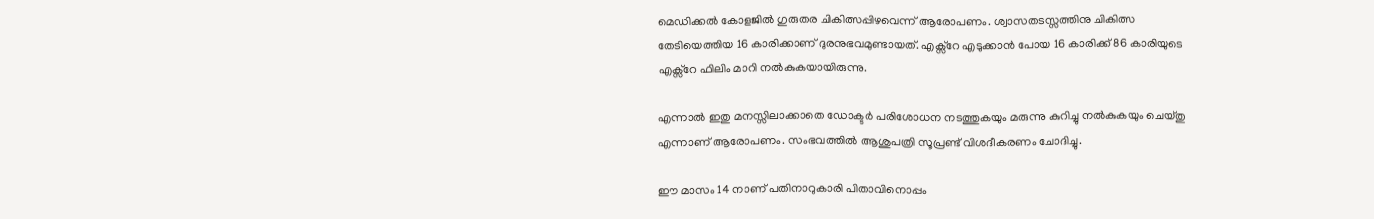മെഡിക്കൽ കോളജിൽ ഗുരുതര ചികിത്സപ്പിഴവെന്ന് ആരോപണം. ശ്വാസതടസ്സത്തിനു ചികിത്സ തേടിയെത്തിയ 16 കാരിക്കാണ് ദുരനുഭവമുണ്ടായത്. എക്സ്റേ എടുക്കാൻ പോയ 16 കാരിക്ക് 86 കാരിയുടെ എക്സ്റേ ഫിലിം മാറി നൽകുകയായിരുന്നു.

എന്നാൽ ഇതു മനസ്സിലാക്കാതെ ഡോക്ടർ പരിശോധന നടത്തുകയും മരുന്നു കുറിച്ചു നൽകുകയും ചെയ്തു എന്നാണ് ആരോപണം. സംഭവത്തിൽ ആശുപത്രി സൂപ്രണ്ട് വിശദീകരണം ചോദിച്ചു.

ഈ മാസം 14 നാണ് പതിനാറുകാരി പിതാവിനൊപ്പം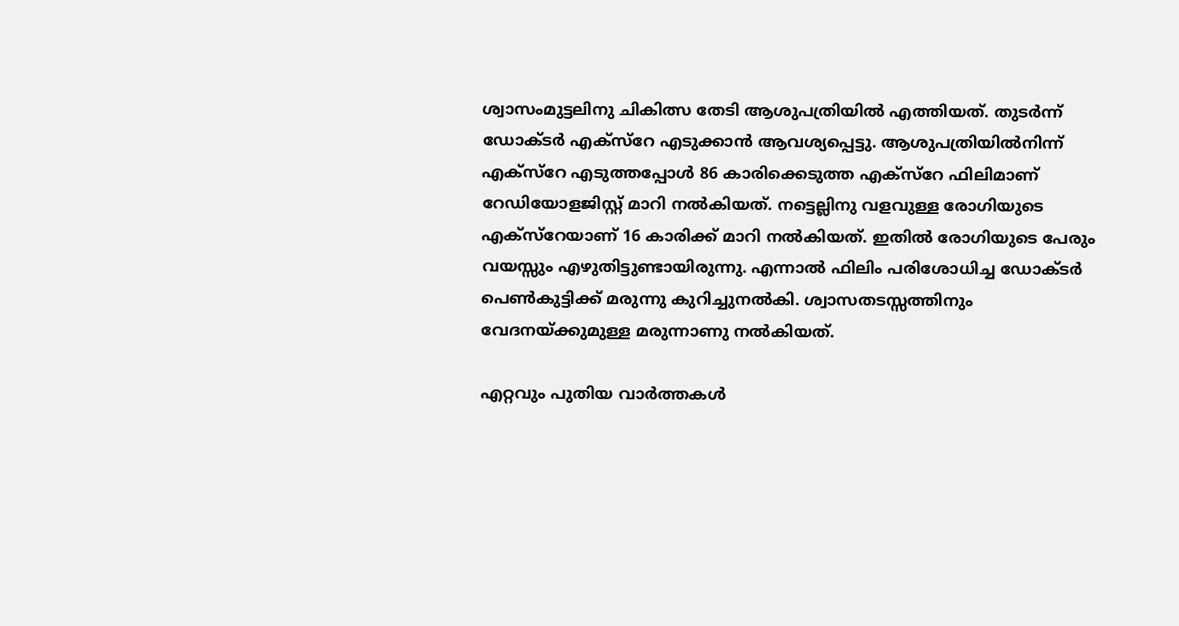ശ്വാസംമുട്ടലിനു ചികിത്സ തേടി ആശുപത്രിയിൽ എത്തിയത്. തുടർന്ന് ഡോക്ടർ എക്സ്റേ എടുക്കാൻ ആവശ്യപ്പെട്ടു. ആശുപത്രിയിൽനിന്ന് എക്സ്റേ എടുത്തപ്പോൾ 86 കാരിക്കെടുത്ത എക്സ‌്റേ ഫിലിമാണ് റേഡിയോളജിസ്റ്റ് മാറി നൽകിയത്. നട്ടെല്ലിനു വളവുള്ള രോഗിയുടെ എക്സ്റേയാണ് 16 കാരിക്ക് മാറി നൽകിയത്. ഇതിൽ രോഗിയുടെ പേരും വയസ്സും എഴുതിട്ടുണ്ടായിരുന്നു. എന്നാൽ ഫിലിം പരിശോധിച്ച ഡോക്ടർ പെൺകുട്ടിക്ക് മരുന്നു കുറിച്ചുനൽകി. ശ്വാസതടസ്സത്തിനും വേദനയ്ക്കുമുള്ള മരുന്നാണു നൽകിയത്.

എറ്റവും പുതിയ വാർത്തകൾ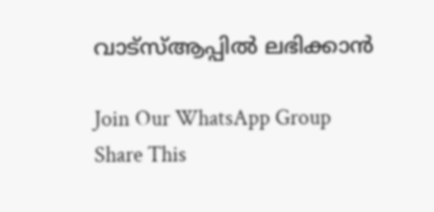വാട്സ്ആപ്പിൽ ലഭിക്കാൻ

Join Our WhatsApp Group
Share This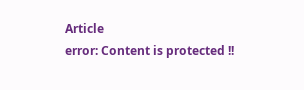Article
error: Content is protected !!